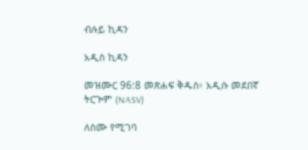ብሉይ ኪዳን

አዲስ ኪዳን

መዝሙር 96:8 መጽሐፍ ቅዱስ፥ አዲሱ መደበኛ ትርጒም (NASV)

ለስሙ የሚገባ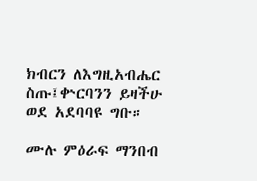ክብርን ለእግዚአብሔር ስጡ፤ቍርባንን ይዛችሁ ወደ አደባባዩ ግቡ።

ሙሉ ምዕራፍ ማንበብ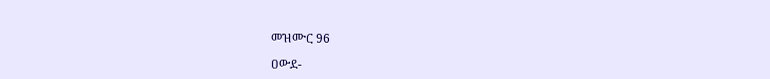መዝሙር 96

ዐውደ-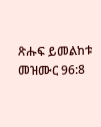ጽሑፍ ይመልከቱ መዝሙር 96:8